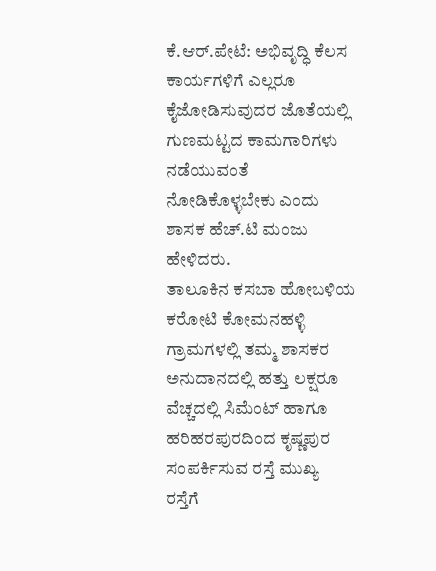ಕೆ.ಆರ್.ಪೇಟೆ: ಅಭಿವೃದ್ಧಿ ಕೆಲಸ ಕಾರ್ಯಗಳಿಗೆ ಎಲ್ಲರೂ ಕೈಜೋಡಿಸುವುದರ ಜೊತೆಯಲ್ಲಿ ಗುಣಮಟ್ಟದ ಕಾಮಗಾರಿಗಳು ನಡೆಯುವಂತೆ ನೋಡಿಕೊಳ್ಳಬೇಕು ಎಂದು ಶಾಸಕ ಹೆಚ್.ಟಿ ಮಂಜು ಹೇಳಿದರು.
ತಾಲೂಕಿನ ಕಸಬಾ ಹೋಬಳಿಯ ಕರೋಟಿ ಕೋಮನಹಳ್ಳಿ ಗ್ರಾಮಗಳಲ್ಲಿ ತಮ್ಮ ಶಾಸಕರ ಅನುದಾನದಲ್ಲಿ ಹತ್ತು ಲಕ್ಷರೂ ವೆಚ್ಚದಲ್ಲಿ ಸಿಮೆಂಟ್ ಹಾಗೂ ಹರಿಹರಪುರದಿಂದ ಕೃಷ್ಣಪುರ ಸಂಪರ್ಕಿಸುವ ರಸ್ತೆ ಮುಖ್ಯ ರಸ್ತೆಗೆ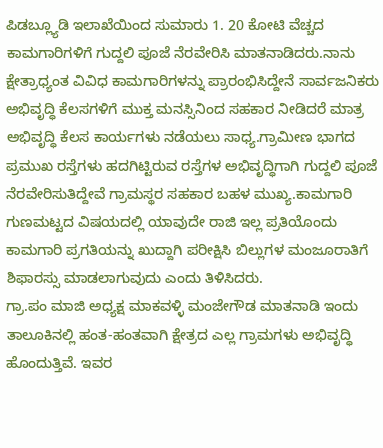ಪಿಡಬ್ಲ್ಯೂಡಿ ಇಲಾಖೆಯಿಂದ ಸುಮಾರು 1. 20 ಕೋಟಿ ವೆಚ್ಚದ ಕಾಮಗಾರಿಗಳಿಗೆ ಗುದ್ದಲಿ ಪೂಜೆ ನೆರವೇರಿಸಿ ಮಾತನಾಡಿದರು.ನಾನು ಕ್ಷೇತ್ರಾಧ್ಯಂತ ವಿವಿಧ ಕಾಮಗಾರಿಗಳನ್ನು ಪ್ರಾರಂಭಿಸಿದ್ದೇನೆ ಸಾರ್ವಜನಿಕರು ಅಭಿವೃದ್ಧಿ ಕೆಲಸಗಳಿಗೆ ಮುಕ್ತ ಮನಸ್ಸಿನಿಂದ ಸಹಕಾರ ನೀಡಿದರೆ ಮಾತ್ರ ಅಭಿವೃದ್ಧಿ ಕೆಲಸ ಕಾರ್ಯಗಳು ನಡೆಯಲು ಸಾಧ್ಯ.ಗ್ರಾಮೀಣ ಭಾಗದ ಪ್ರಮುಖ ರಸ್ತೆಗಳು ಹದಗಿಟ್ಟಿರುವ ರಸ್ತೆಗಳ ಅಭಿವೃದ್ಧಿಗಾಗಿ ಗುದ್ದಲಿ ಪೂಜೆ ನೆರವೇರಿಸುತಿದ್ದೇವೆ ಗ್ರಾಮಸ್ಥರ ಸಹಕಾರ ಬಹಳ ಮುಖ್ಯ.ಕಾಮಗಾರಿ ಗುಣಮಟ್ಟದ ವಿಷಯದಲ್ಲಿ ಯಾವುದೇ ರಾಜಿ ಇಲ್ಲ ಪ್ರತಿಯೊಂದು ಕಾಮಗಾರಿ ಪ್ರಗತಿಯನ್ನು ಖುದ್ದಾಗಿ ಪರೀಕ್ಷಿಸಿ ಬಿಲ್ಲುಗಳ ಮಂಜೂರಾತಿಗೆ ಶಿಫಾರಸ್ಸು ಮಾಡಲಾಗುವುದು ಎಂದು ತಿಳಿಸಿದರು.
ಗ್ರಾ.ಪಂ ಮಾಜಿ ಅಧ್ಯಕ್ಷ ಮಾಕವಳ್ಳಿ ಮಂಜೇಗೌಡ ಮಾತನಾಡಿ ಇಂದು ತಾಲೂಕಿನಲ್ಲಿ ಹಂತ-ಹಂತವಾಗಿ ಕ್ಷೇತ್ರದ ಎಲ್ಲ ಗ್ರಾಮಗಳು ಅಭಿವೃದ್ಧಿ ಹೊಂದುತ್ತಿವೆ. ಇವರ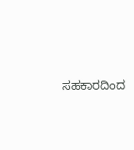ಸಹಕಾರದಿಂದ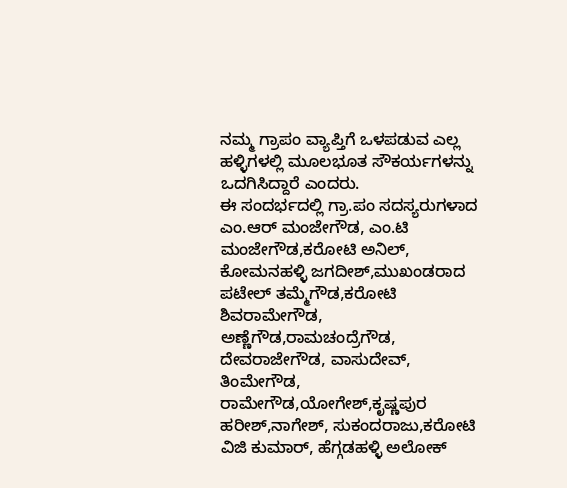ನಮ್ಮ ಗ್ರಾಪಂ ವ್ಯಾಪ್ತಿಗೆ ಒಳಪಡುವ ಎಲ್ಲ ಹಳ್ಳಿಗಳಲ್ಲಿ ಮೂಲಭೂತ ಸೌಕರ್ಯಗಳನ್ನು ಒದಗಿಸಿದ್ದಾರೆ ಎಂದರು.
ಈ ಸಂದರ್ಭದಲ್ಲಿ ಗ್ರಾ.ಪಂ ಸದಸ್ಯರುಗಳಾದ ಎಂ.ಆರ್ ಮಂಜೇಗೌಡ, ಎಂ.ಟಿ ಮಂಜೇಗೌಡ,ಕರೋಟಿ ಅನಿಲ್, ಕೋಮನಹಳ್ಳಿ ಜಗದೀಶ್,ಮುಖಂಡರಾದ ಪಟೇಲ್ ತಮ್ಮೆಗೌಡ,ಕರೋಟಿ ಶಿವರಾಮೇಗೌಡ, ಅಣ್ಣೆಗೌಡ,ರಾಮಚಂದ್ರೆಗೌಡ, ದೇವರಾಜೇಗೌಡ, ವಾಸುದೇವ್, ತಿಂಮೇಗೌಡ, ರಾಮೇಗೌಡ,ಯೋಗೇಶ್,ಕೃಷ್ಣಪುರ ಹರೀಶ್,ನಾಗೇಶ್, ಸುಕಂದರಾಜು,ಕರೋಟಿ ವಿಜಿ ಕುಮಾರ್, ಹೆಗ್ಗಡಹಳ್ಳಿ ಅಲೋಕ್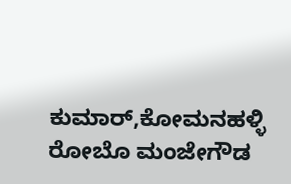ಕುಮಾರ್,ಕೋಮನಹಳ್ಳಿ ರೋಬೊ ಮಂಜೇಗೌಡ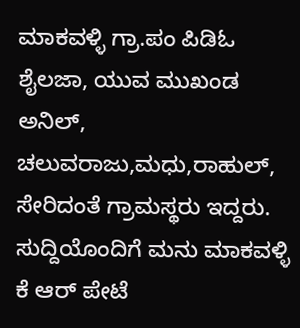ಮಾಕವಳ್ಳಿ ಗ್ರಾ.ಪಂ ಪಿಡಿಓ ಶೈಲಜಾ, ಯುವ ಮುಖಂಡ ಅನಿಲ್, ಚಲುವರಾಜು,ಮಧು,ರಾಹುಲ್, ಸೇರಿದಂತೆ ಗ್ರಾಮಸ್ಥರು ಇದ್ದರು.
ಸುದ್ದಿಯೊಂದಿಗೆ ಮನು ಮಾಕವಳ್ಳಿ ಕೆ ಆರ್ ಪೇಟೆ